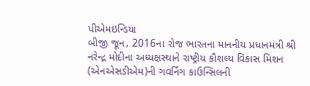પીએમઇન્ડિયા
બીજી જૂન, 2016ના રોજ ભારતના માનનીય પ્રધાનમંત્રી શ્રી નરેન્દ્ર મોદીના અધ્યક્ષસ્થાને રાષ્ટ્રીય કૌશલ્ય વિકાસ મિશન (એનએસડીએમ)ની ગવર્નિંગ કાઉન્સિલની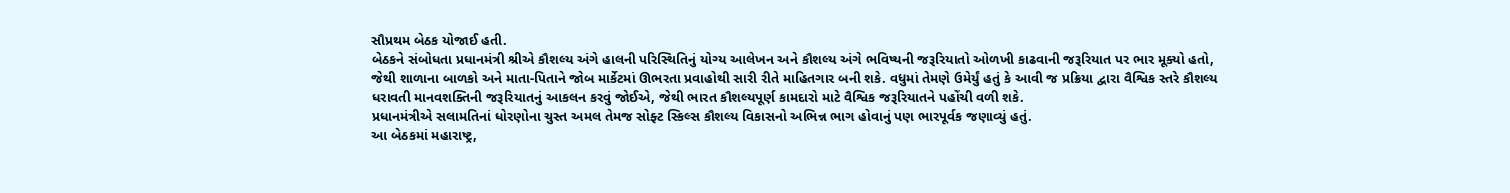સૌપ્રથમ બેઠક યોજાઈ હતી.
બેઠકને સંબોધતા પ્રધાનમંત્રી શ્રીએ કૌશલ્ય અંગે હાલની પરિસ્થિતિનું યોગ્ય આલેખન અને કૌશલ્ય અંગે ભવિષ્યની જરૂરિયાતો ઓળખી કાઢવાની જરૂરિયાત પર ભાર મૂક્યો હતો, જેથી શાળાના બાળકો અને માતા-પિતાને જોબ માર્કેટમાં ઊભરતા પ્રવાહોથી સારી રીતે માહિતગાર બની શકે. વધુમાં તેમણે ઉમેર્યું હતું કે આવી જ પ્રક્રિયા દ્વારા વૈશ્વિક સ્તરે કૌશલ્ય ધરાવતી માનવશક્તિની જરૂરિયાતનું આકલન કરવું જોઈએ, જેથી ભારત કૌશલ્યપૂર્ણ કામદારો માટે વૈશ્વિક જરૂરિયાતને પહોંચી વળી શકે.
પ્રધાનમંત્રીએ સલામતિનાં ધોરણોના ચુસ્ત અમલ તેમજ સોફ્ટ સ્કિલ્સ કૌશલ્ય વિકાસનો અભિન્ન ભાગ હોવાનું પણ ભારપૂર્વક જણાવ્યું હતું.
આ બેઠકમાં મહારાષ્ટ્ર,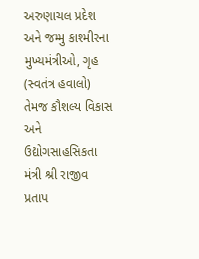અરુણાચલ પ્રદેશ અને જમ્મુ કાશ્મીરના મુખ્યમંત્રીઓ, ગૃહ (સ્વતંત્ર હવાલો) તેમજ કૌશલ્ય વિકાસ અને ઉદ્યોગસાહસિકતા મંત્રી શ્રી રાજીવ પ્રતાપ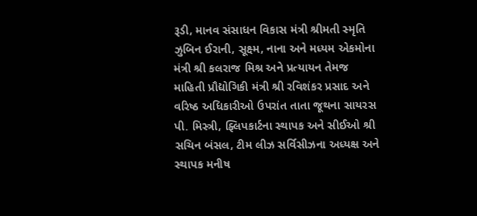રૂડી, માનવ સંસાધન વિકાસ મંત્રી શ્રીમતી સ્મૃતિ ઝુબિન ઈરાની, સૂક્ષ્મ, નાના અને મધ્યમ એકમોના મંત્રી શ્રી કલરાજ મિશ્ર અને પ્રત્યાયન તેમજ માહિતી પ્રૌદ્યોગિકી મંત્રી શ્રી રવિશંકર પ્રસાદ અને વરિષ્ઠ અધિકારીઓ ઉપરાંત તાતા જૂથના સાયરસ પી. મિસ્ત્રી, ફ્લિપકાર્ટના સ્થાપક અને સીઈઓ શ્રી સચિન બંસલ, ટીમ લીઝ સર્વિસીઝના અધ્યક્ષ અને સ્થાપક મનીષ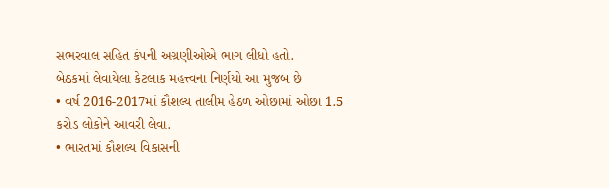સભરવાલ સહિત કંપની અગ્રણીઓએ ભાગ લીધો હતો.
બેઠકમાં લેવાયેલા કેટલાક મહત્ત્વના નિર્ણયો આ મુજબ છે
• વર્ષ 2016-2017માં કૌશલ્ય તાલીમ હેઠળ ઓછામાં ઓછા 1.5 કરોડ લોકોને આવરી લેવા.
• ભારતમાં કૌશલ્ય વિકાસની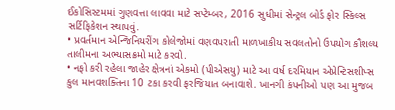ઈકોસિસ્ટમમાં ગુણવત્તા લાવવા માટે સપ્ટેમ્બર, 2016 સુધીમાં સેન્ટ્રલ બોર્ડ ફોર સ્કિલ્સ સર્ટિફિકેશન સ્થાપવું.
• પ્રવર્તમાન એન્જિનિયરીંગ કોલેજોમાં વણવપરાતી માળખાકીય સવલતોનો ઉપયોગ કૌશલ્ય તાલીમના અભ્યાસક્રમો માટે કરવો.
• નફો કરી રહેલા જાહેર ક્ષેત્રનાં એકમો (પીએસયુ) માટે આ વર્ષ દરમિયાન એપ્રેન્ટિસશીપ્સ કુલ માનવશક્તિના 10 ટકા કરવી ફરજિયાત બનાવાશે. ખાનગી કંપનીઓ પણ આ મુજબ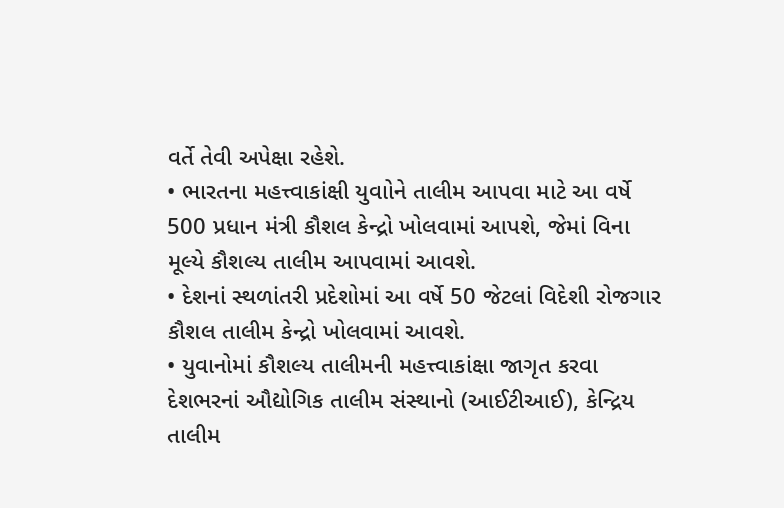વર્તે તેવી અપેક્ષા રહેશે.
• ભારતના મહત્ત્વાકાંક્ષી યુવાોને તાલીમ આપવા માટે આ વર્ષે 500 પ્રધાન મંત્રી કૌશલ કેન્દ્રો ખોલવામાં આપશે, જેમાં વિના મૂલ્યે કૌશલ્ય તાલીમ આપવામાં આવશે.
• દેશનાં સ્થળાંતરી પ્રદેશોમાં આ વર્ષે 50 જેટલાં વિદેશી રોજગાર કૌશલ તાલીમ કેન્દ્રો ખોલવામાં આવશે.
• યુવાનોમાં કૌશલ્ય તાલીમની મહત્ત્વાકાંક્ષા જાગૃત કરવા દેશભરનાં ઔદ્યોગિક તાલીમ સંસ્થાનો (આઈટીઆઈ), કેન્દ્રિય તાલીમ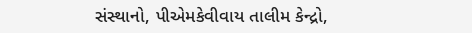સંસ્થાનો, પીએમકેવીવાય તાલીમ કેન્દ્રો,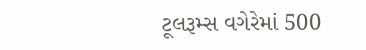ટૂલરૂમ્સ વગેરેમાં 500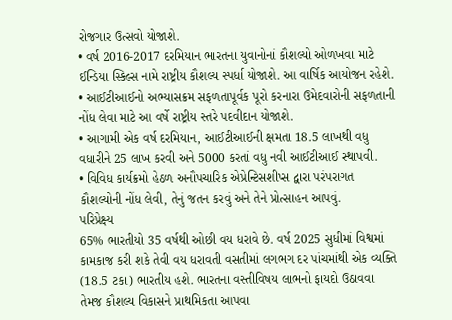રોજગાર ઉત્સવો યોજાશે.
• વર્ષ 2016-2017 દરમિયાન ભારતના યુવાનોનાં કૌશલ્યો ઓળખવા માટે ઈન્ડિયા સ્કિલ્સ નામે રાષ્ટ્રીય કૌશલ્ય સ્પર્ધા યોજાશે. આ વાર્ષિક આયોજન રહેશે.
• આઈટીઆઈનો અભ્યાસક્રમ સફળતાપૂર્વક પૂરો કરનારા ઉમેદવારોની સફળતાની નોંધ લેવા માટે આ વર્ષે રાષ્ટ્રીય સ્તરે પદવીદાન યોજાશે.
• આગામી એક વર્ષ દરમિયાન, આઈટીઆઈની ક્ષમતા 18.5 લાખથી વધુ વધારીને 25 લાખ કરવી અને 5000 કરતાં વધુ નવી આઈટીઆઈ સ્થાપવી.
• વિવિધ કાર્યક્રમો હેઠળ અનૌપચારિક એપ્રેન્ટિસશીપ્સ દ્વારા પરંપરાગત કૌશલ્યોની નોંધ લેવી, તેનું જતન કરવું અને તેને પ્રોત્સાહન આપવું.
પરિપ્રેક્ષ્ય
65% ભારતીયો 35 વર્ષથી ઓછી વય ધરાવે છે. વર્ષ 2025 સુધીમાં વિશ્વમાં કામકાજ કરી શકે તેવી વય ધરાવતી વસતીમાં લગભગ દર પાંચમાંથી એક વ્યક્તિ (18.5 ટકા) ભારતીય હશે. ભારતના વસ્તીવિષય લાભનો ફાયદો ઉઠાવવા તેમજ કૌશલ્ય વિકાસને પ્રાથમિકતા આપવા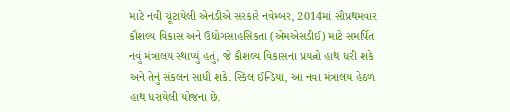માટે નવી ચૂંટાયેલી એનડીએ સરકારે નવેમ્બર, 2014માં સૌપ્રથમવાર કૌશલ્ય વિકાસ અને ઉદ્યોગસાહસિકતા (એમએસડીઈ) માટે સમર્પિત નવું મંત્રાલય સ્થાપ્યું હતું, જે કૌશલ્ય વિકાસના પ્રયત્નો હાથ ધરી શકે અને તેનું સંકલન સાધી શકે. સ્કિલ ઈન્ડિયા, આ નવા મંત્રાલય હેઠળ હાથ ધરાયેલી યોજના છે.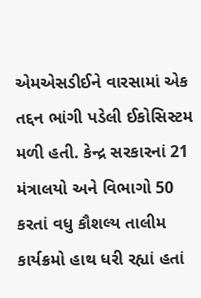એમએસડીઈને વારસામાં એક તદ્દન ભાંગી પડેલી ઈકોસિસ્ટમ મળી હતી. કેન્દ્ર સરકારનાં 21 મંત્રાલયો અને વિભાગો 50 કરતાં વધુ કૌશલ્ય તાલીમ કાર્યક્રમો હાથ ધરી રહ્યાં હતાં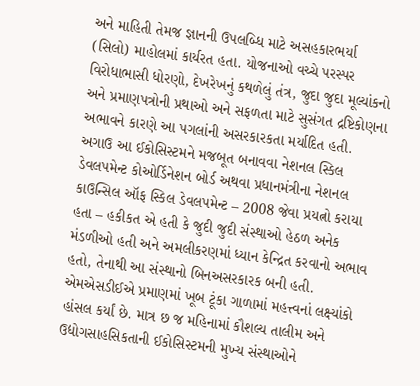અને માહિતી તેમજ જ્ઞાનની ઉપલબ્ધિ માટે અસહકારભર્યા (સિલો) માહોલમાં કાર્યરત હતા. યોજનાઓ વચ્ચે પરસ્પર વિરોધાભાસી ધોરણો, દેખરેખનું કથળેલું તંત્ર, જુદા જુદા મૂલ્યાંકનો અને પ્રમાણપત્રોની પ્રથાઓ અને સફળતા માટે સુસંગત દ્રષ્ટિકોણના અભાવને કારણે આ પગલાંની અસરકારકતા મર્યાદિત હતી. અગાઉ આ ઈકોસિસ્ટમને મજબૂત બનાવવા નેશનલ સ્કિલ ડેવલપમેન્ટ કોઓર્ડિનેશન બોર્ડ અથવા પ્રધાનમંત્રીના નેશનલ કાઉન્સિલ ઑફ સ્કિલ ડેવલપમેન્ટ – 2008 જેવા પ્રયત્નો કરાયા હતા – હકીકત એ હતી કે જુદી જુદી સંસ્થાઓ હેઠળ અનેક મંડળીઓ હતી અને અમલીકરણમાં ધ્યાન કેન્દ્રિત કરવાનો અભાવ હતો, તેનાથી આ સંસ્થાનો બિનઅસરકારક બની હતી.
એમએસડીઈએ પ્રમાણમાં ખૂબ ટૂંકા ગાળામાં મહત્ત્વનાં લક્ષ્યાંકો હાંસલ કર્યાં છે. માત્ર છ જ મહિનામાં કૌશલ્ય તાલીમ અને ઉદ્યોગસાહસિકતાની ઈકોસિસ્ટમની મુખ્ય સંસ્થાઓને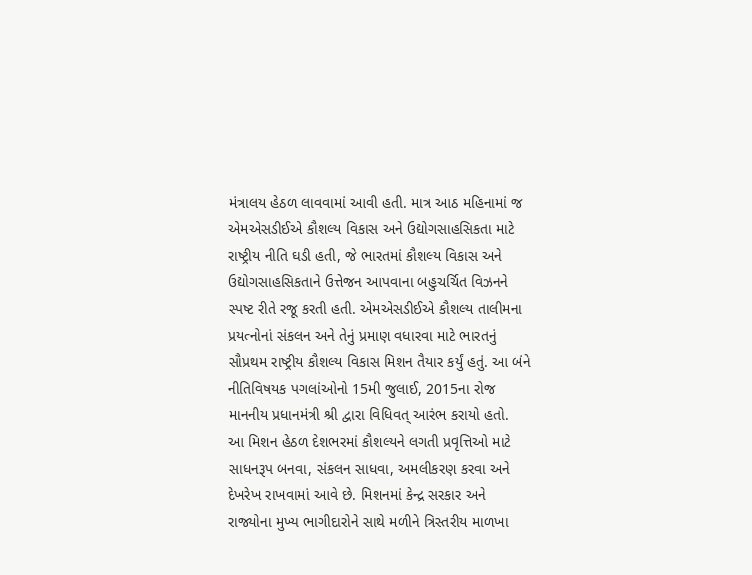મંત્રાલય હેઠળ લાવવામાં આવી હતી. માત્ર આઠ મહિનામાં જ એમએસડીઈએ કૌશલ્ય વિકાસ અને ઉદ્યોગસાહસિકતા માટે રાષ્ટ્રીય નીતિ ઘડી હતી, જે ભારતમાં કૌશલ્ય વિકાસ અને ઉદ્યોગસાહસિકતાને ઉત્તેજન આપવાના બહુચર્ચિત વિઝનને સ્પષ્ટ રીતે રજૂ કરતી હતી. એમએસડીઈએ કૌશલ્ય તાલીમના પ્રયત્નોનાં સંકલન અને તેનું પ્રમાણ વધારવા માટે ભારતનું સૌપ્રથમ રાષ્ટ્રીય કૌશલ્ય વિકાસ મિશન તૈયાર કર્યું હતું. આ બંને નીતિવિષયક પગલાંઓનો 15મી જુલાઈ, 2015ના રોજ માનનીય પ્રધાનમંત્રી શ્રી દ્વારા વિધિવત્ આરંભ કરાયો હતો.
આ મિશન હેઠળ દેશભરમાં કૌશલ્યને લગતી પ્રવૃત્તિઓ માટે સાધનરૂપ બનવા, સંકલન સાધવા, અમલીકરણ કરવા અને દેખરેખ રાખવામાં આવે છે. મિશનમાં કેન્દ્ર સરકાર અને રાજ્યોના મુખ્ય ભાગીદારોને સાથે મળીને ત્રિસ્તરીય માળખા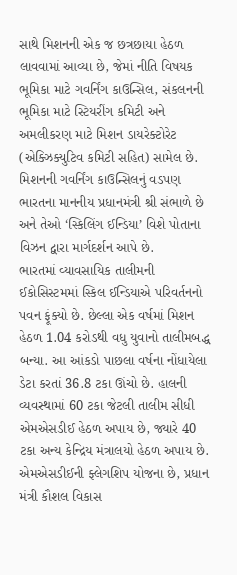સાથે મિશનની એક જ છત્રછાયા હેઠળ લાવવામાં આવ્યા છે, જેમાં નીતિ વિષયક ભૂમિકા માટે ગવર્નિંગ કાઉન્સિલ, સંકલનની ભૂમિકા માટે સ્ટિયરીંગ કમિટી અને અમલીકરણ માટે મિશન ડાયરેક્ટોરેટ (એક્ઝિક્યુટિવ કમિટી સહિત) સામેલ છે. મિશનની ગવર્નિંગ કાઉન્સિલનું વડપણ ભારતના માનનીય પ્રધાનમંત્રી શ્રી સંભાળે છે અને તેઓ ‘સ્કિલિંગ ઈન્ડિયા’ વિશે પોતાના વિઝન દ્વારા માર્ગદર્શન આપે છે.
ભારતમાં વ્યાવસાયિક તાલીમની ઈકોસિસ્ટમમાં સ્કિલ ઈન્ડિયાએ પરિવર્તનનો પવન ફૂંક્યો છે. છેલ્લા એક વર્ષમાં મિશન હેઠળ 1.04 કરોડથી વધુ યુવાનો તાલીમબદ્ધ બન્યા. આ આંકડો પાછલા વર્ષના નોંધાયેલા ડેટા કરતાં 36.8 ટકા ઊંચો છે. હાલની વ્યવસ્થામાં 60 ટકા જેટલી તાલીમ સીધી એમએસડીઈ હેઠળ અપાય છે, જ્યારે 40 ટકા અન્ય કેન્દ્રિય મંત્રાલયો હેઠળ અપાય છે. એમએસડીઈની ફ્લેગશિપ યોજના છે, પ્રધાન મંત્રી કૌશલ વિકાસ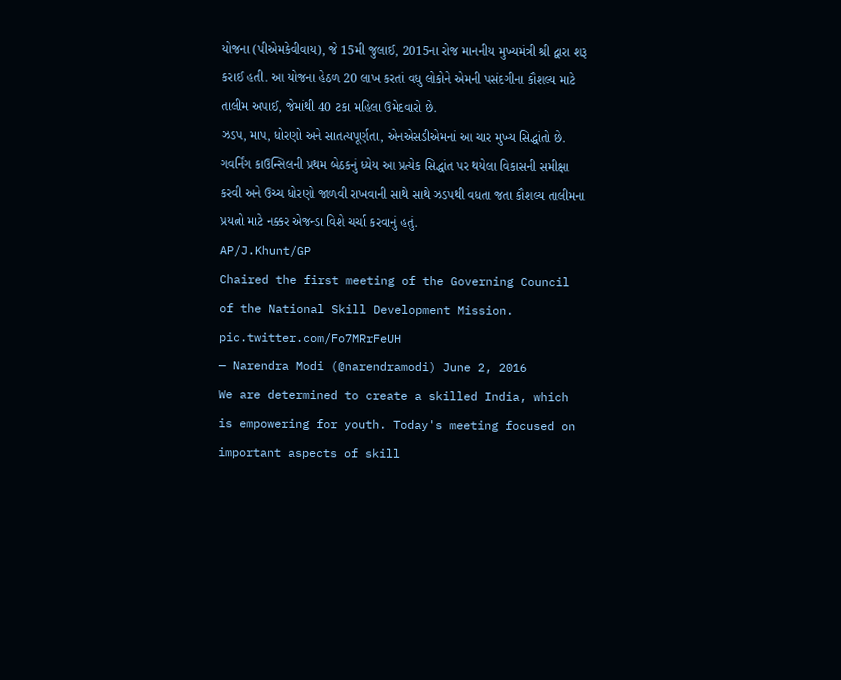યોજના (પીએમકેવીવાય), જે 15મી જુલાઈ, 2015ના રોજ માનનીય મુખ્યમંત્રી શ્રી દ્વારા શરૂ કરાઈ હતી. આ યોજના હેઠળ 20 લાખ કરતાં વધુ લોકોને એમની પસંદગીના કૌશલ્ય માટે તાલીમ અપાઈ, જેમાંથી 40 ટકા મહિલા ઉમેદવારો છે.
ઝડપ, માપ, ધોરણો અને સાતત્યપૂર્ણતા, એનએસડીએમનાં આ ચાર મુખ્ય સિદ્ધાંતો છે. ગવર્નિંગ કાઉન્સિલની પ્રથમ બેઠકનું ધ્યેય આ પ્રત્યેક સિદ્ધાંત પર થયેલા વિકાસની સમીક્ષા કરવી અને ઉચ્ચ ધોરણો જાળવી રાખવાની સાથે સાથે ઝડપથી વધતા જતા કૌશલ્ય તાલીમના પ્રયત્નો માટે નક્કર એજન્ડા વિશે ચર્ચા કરવાનું હતું.
AP/J.Khunt/GP
Chaired the first meeting of the Governing Council of the National Skill Development Mission. pic.twitter.com/Fo7MRrFeUH
— Narendra Modi (@narendramodi) June 2, 2016
We are determined to create a skilled India, which is empowering for youth. Today's meeting focused on important aspects of skill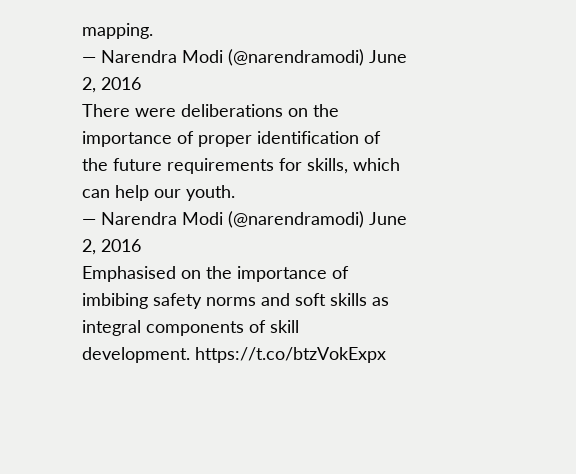mapping.
— Narendra Modi (@narendramodi) June 2, 2016
There were deliberations on the importance of proper identification of the future requirements for skills, which can help our youth.
— Narendra Modi (@narendramodi) June 2, 2016
Emphasised on the importance of imbibing safety norms and soft skills as integral components of skill development. https://t.co/btzVokExpx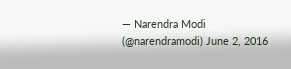— Narendra Modi (@narendramodi) June 2, 2016